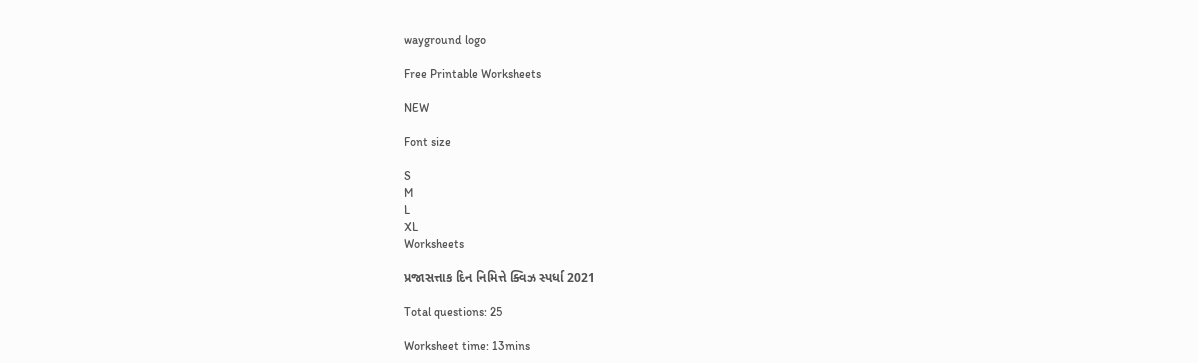wayground logo

Free Printable Worksheets

NEW

Font size

S
M
L
XL
Worksheets

પ્રજાસત્તાક દિન નિમિત્તે ક્વિઝ સ્પર્ધા 2021

Total questions: 25

Worksheet time: 13mins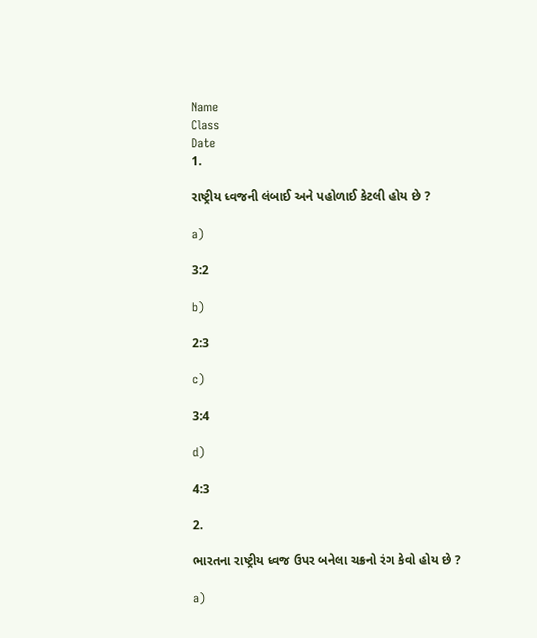Name
Class
Date
1.

રાષ્ટ્રીય ધ્વજની લંબાઈ અને પહોળાઈ કેટલી હોય છે ?

a)

3:2

b)

2:3

c)

3:4

d)

4:3

2.

ભારતના રાષ્ટ્રીય ધ્વજ ઉપર બનેલા ચક્રનો રંગ કેવો હોય છે ?

a)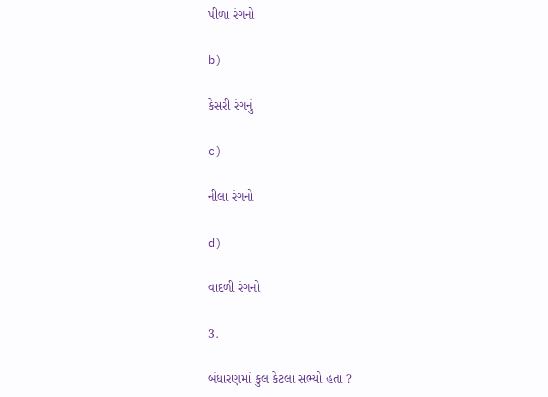પીળા રંગનો

b)

કેસરી રંગનું

c)

નીલા રંગનો

d)

વાદળી રંગનો

3.

બંધારણમાં કુલ કેટલા સભ્યો હતા ?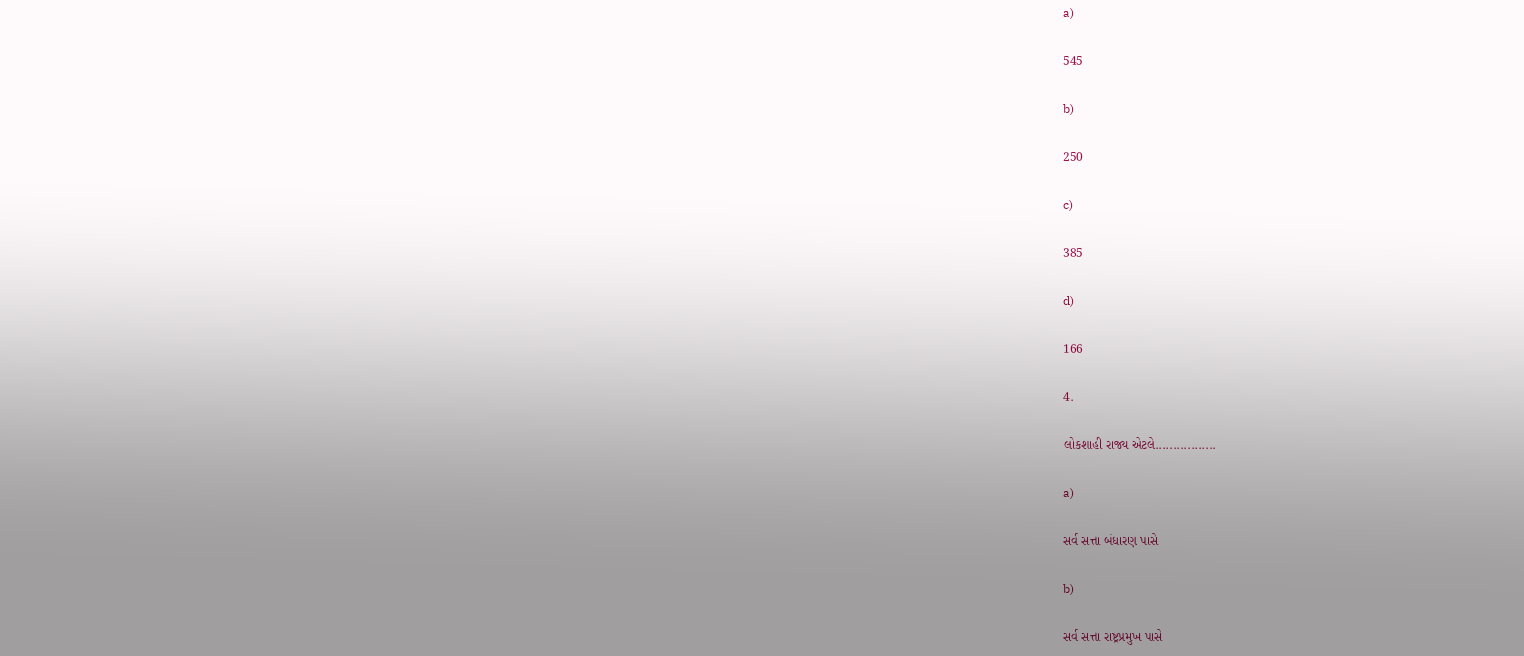a)

545

b)

250

c)

385

d)

166

4.

લોકશાહી રાજ્ય એટલે.................

a)

સર્વ સત્તા બંધારણ પાસે

b)

સર્વ સત્તા રાષ્ટ્રપ્રમુખ પાસે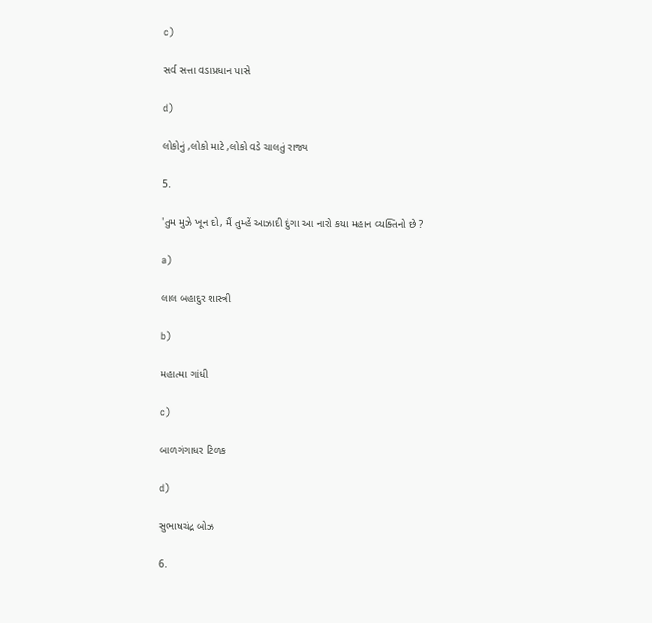c)

સર્વ સત્તા વડાપ્રધાન પાસે

d)

લોકોનું ,લોકો માટે ,લોકો વડે ચાલતું રાજ્ય

5.

'તુમ મુઝે ખૂન દો, મૈં તુમ્હેં આઝાદી દુંગા આ નારો કયા મહાન વ્યક્તિનો છે ?

a)

લાલ બહાદુર શાસ્ત્રી

b)

મહાત્મા ગાંધી

c)

બાળગંગાધર ટિળક

d)

સુભાષચંદ્ર બોઝ

6.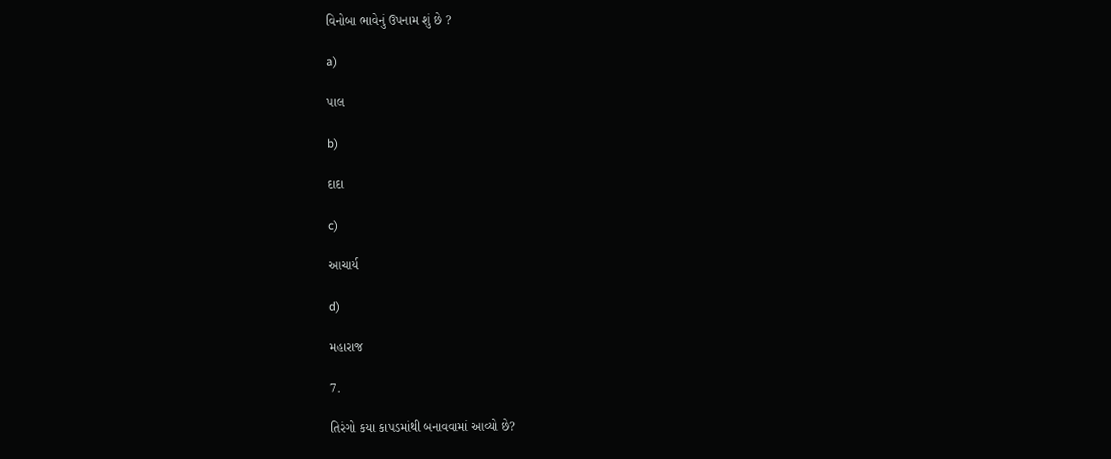વિનોબા ભાવેનું ઉપનામ શું છે ?

a)

પાલ

b)

દાદા

c)

આચાર્ય

d)

મહારાજ

7.

તિરંગો કયા કાપડમાંથી બનાવવામાં આવ્યો છે?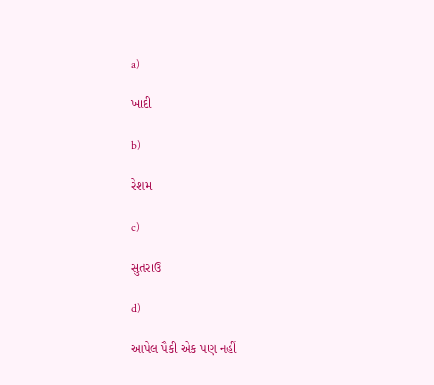a)

ખાદી

b)

રેશમ

c)

સુતરાઉ

d)

આપેલ પૈકી એક પણ નહીં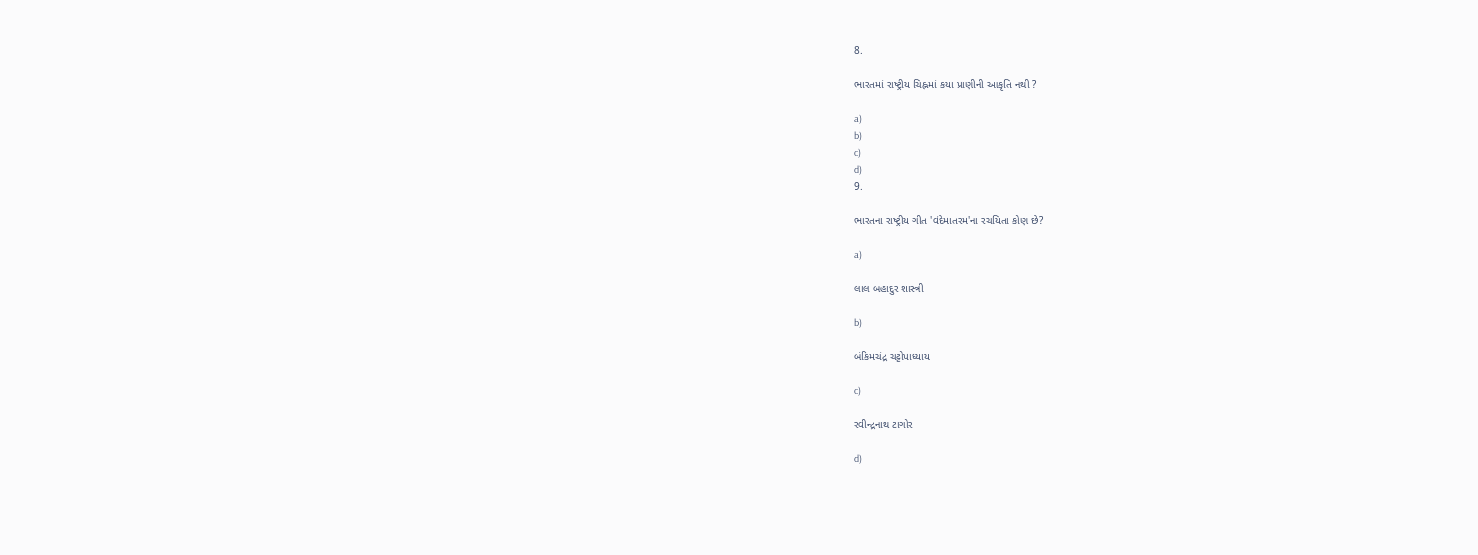8.

ભારતમાં રાષ્ટ્રીય ચિહ્નમાં કયા પ્રાણીની આકૃતિ નથી ?

a)
b)
c)
d)
9.

ભારતના રાષ્ટ્રીય ગીત 'વંદેમાતરમ'ના રચયિતા કોણ છે?

a)

લાલ બહાદુર શાસ્ત્રી

b)

બંકિમચંદ્ર ચટ્ટોપાધ્યાય

c)

રવીન્દ્રનાથ ટાગોર

d)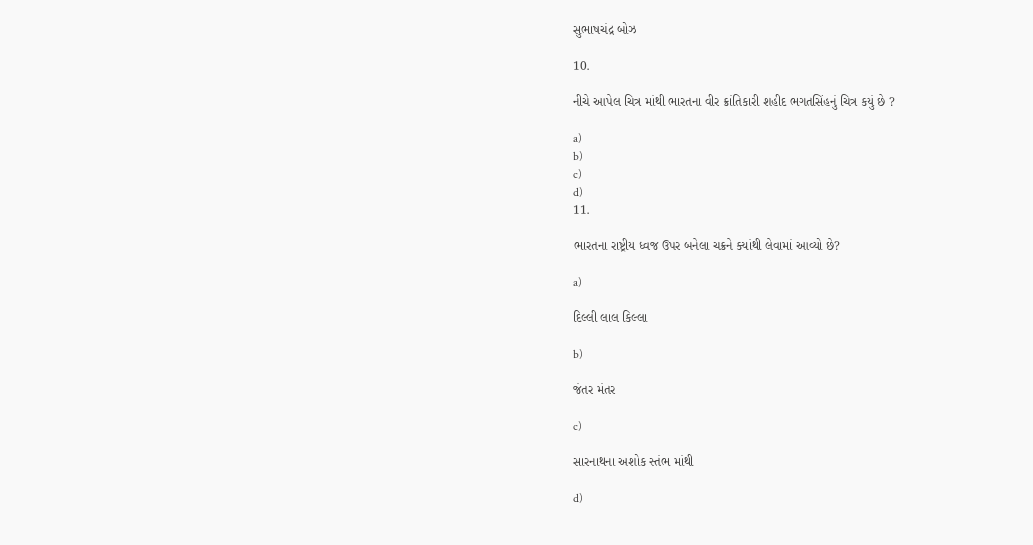સુભાષચંદ્ર બોઝ

10.

નીચે આપેલ ચિત્ર માંથી ભારતના વીર ક્રાંતિકારી શહીદ ભગતસિંહનું ચિત્ર કયું છે ?

a)
b)
c)
d)
11.

ભારતના રાષ્ટ્રીય ધ્વજ ઉપર બનેલા ચક્રને ક્યાંથી લેવામાં આવ્યો છે?

a)

દિલ્લી લાલ કિલ્લા

b)

જંતર મંતર

c)

સારનાથના અશોક સ્તંભ માંથી

d)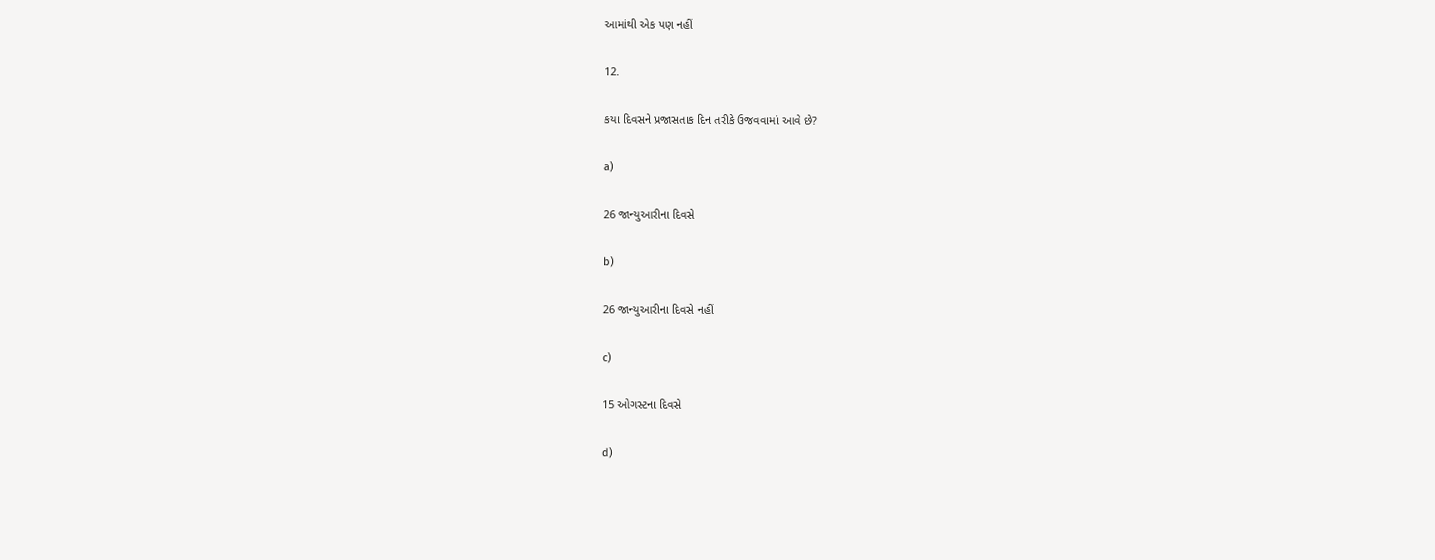આમાંથી એક પણ નહીં

12.

કયા દિવસને પ્રજાસતાક દિન તરીકે ઉજવવામાં આવે છે?

a)

26 જાન્યુઆરીના દિવસે

b)

26 જાન્યુઆરીના દિવસે નહીં

c)

15 ઓગસ્ટના દિવસે

d)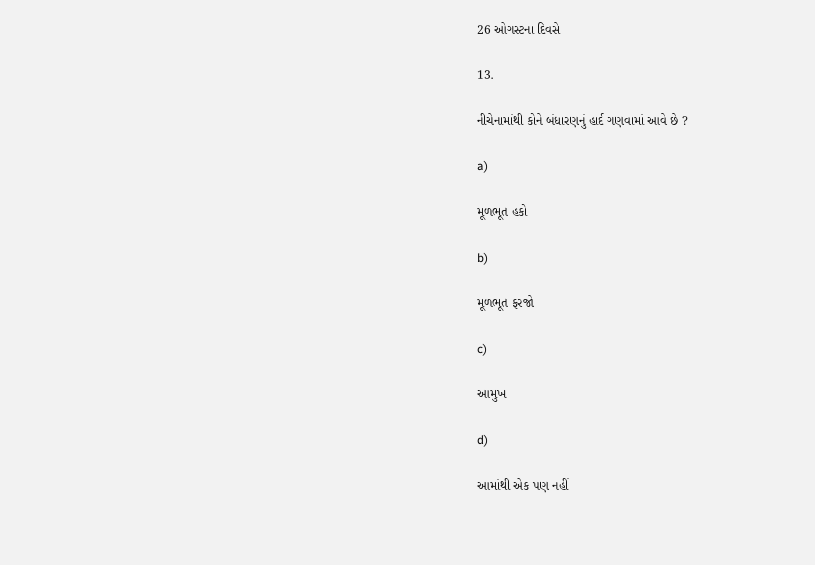26 ઓગસ્ટના દિવસે

13.

નીચેનામાંથી કોને બંધારણનું હાર્દ ગણવામાં આવે છે ?

a)

મૂળભૂત હકો

b)

મૂળભૂત ફરજો

c)

આમુખ

d)

આમાંથી એક પણ નહીં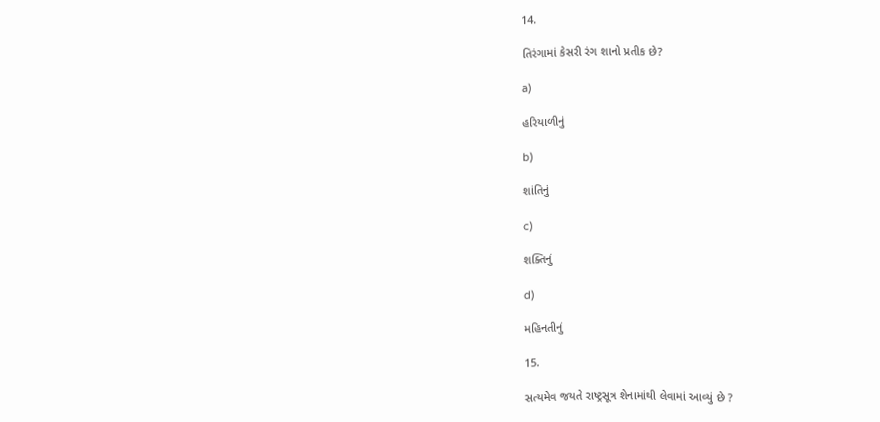14.

તિરંગામાં કેસરી રંગ શાનો પ્રતીક છે?

a)

હરિયાળીનું

b)

શાંતિનું

c)

શક્તિનું

d)

મહિનતીનું

15.

સત્યમેવ જયતે રાષ્ટ્રસૂત્ર શેનામાંથી લેવામાં આવ્યું છે ?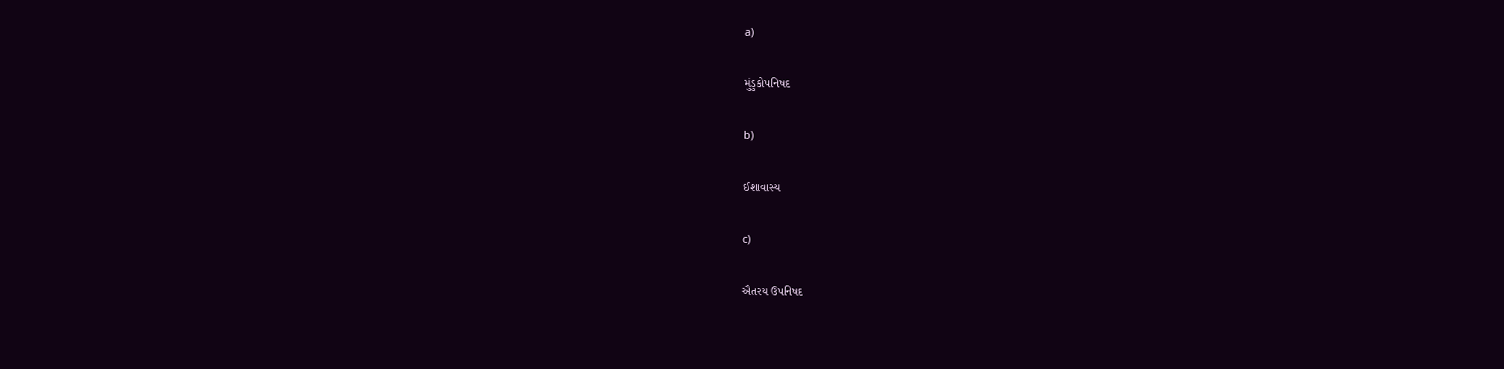a)

મુંડુકોપનિષદ

b)

ઈશાવાસ્ય

c)

ઐતરય ઉપનિષદ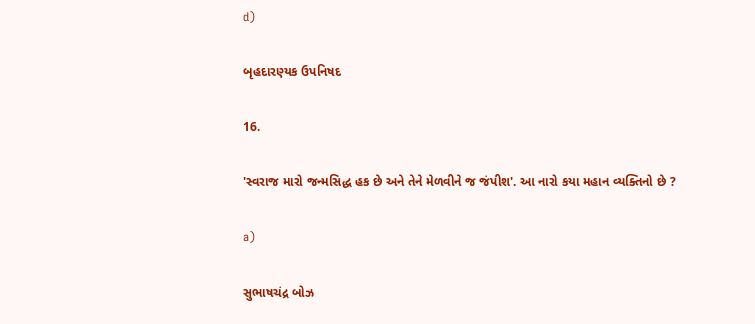d)

બૃહદારણ્યક ઉપનિષદ

16.

'સ્વરાજ મારો જન્મસિદ્ધ હક છે અને તેને મેળવીને જ જંપીશ'. આ નારો કયા મહાન વ્યક્તિનો છે ?

a)

સુભાષચંદ્ર બોઝ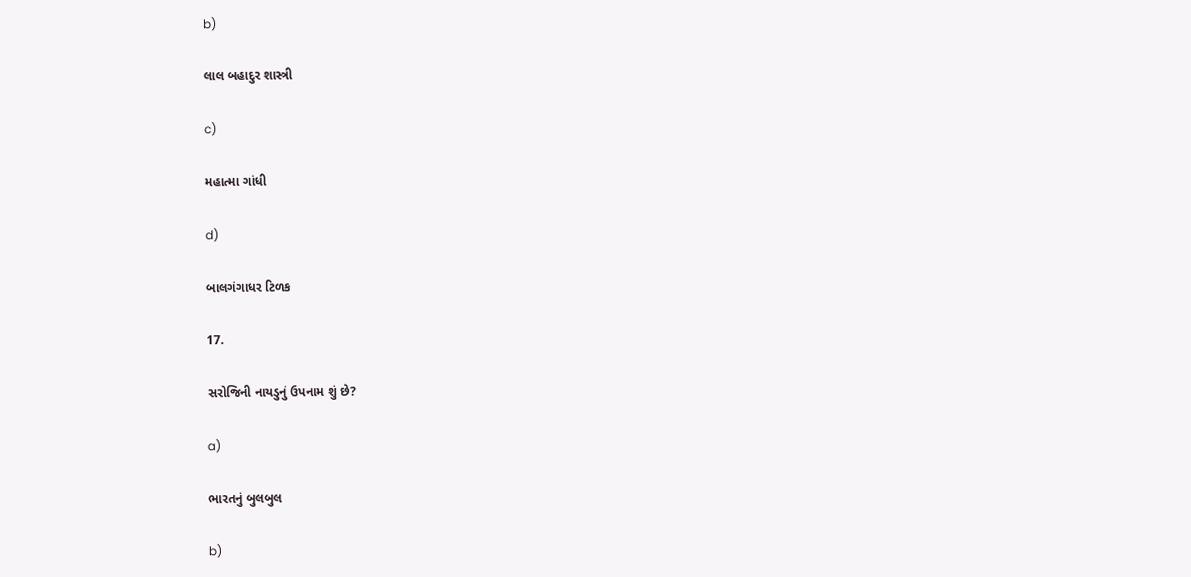b)

લાલ બહાદુર શાસ્ત્રી

c)

મહાત્મા ગાંધી

d)

બાલગંગાધર ટિળક

17.

સરોજિની નાયડુનું ઉપનામ શું છે?

a)

ભારતનું બુલબુલ

b)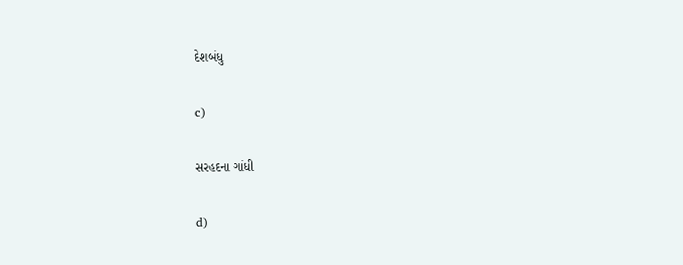દેશબંધુ

c)

સરહદના ગાંધી

d)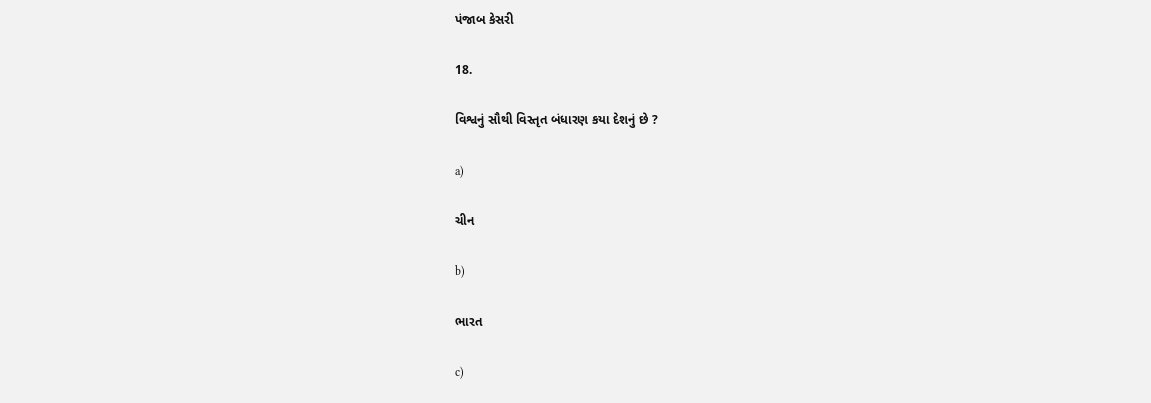પંજાબ કેસરી

18.

વિશ્વનું સૌથી વિસ્તૃત બંધારણ કયા દેશનું છે ?

a)

ચીન

b)

ભારત

c)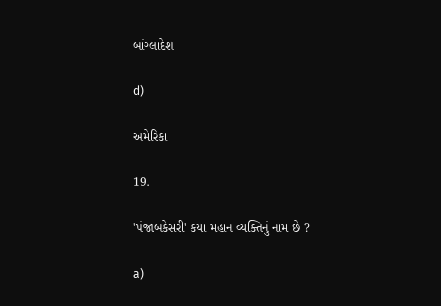બાંગ્લાદેશ

d)

અમેરિકા

19.

'પંજાબકેસરી' કયા મહાન વ્યક્તિનું નામ છે ?

a)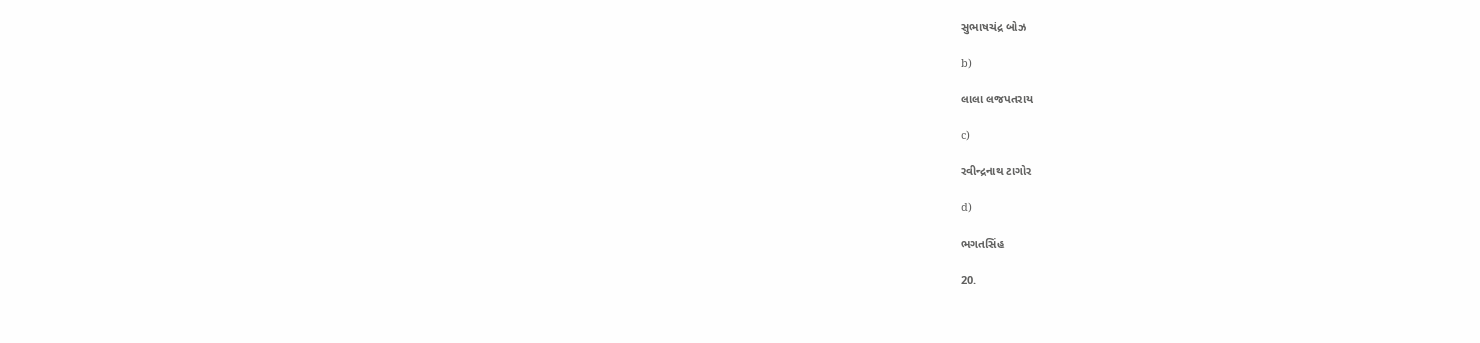સુભાષચંદ્ર બોઝ

b)

લાલા લજપતરાય

c)

રવીન્દ્રનાથ ટાગોર

d)

ભગતસિંહ

20.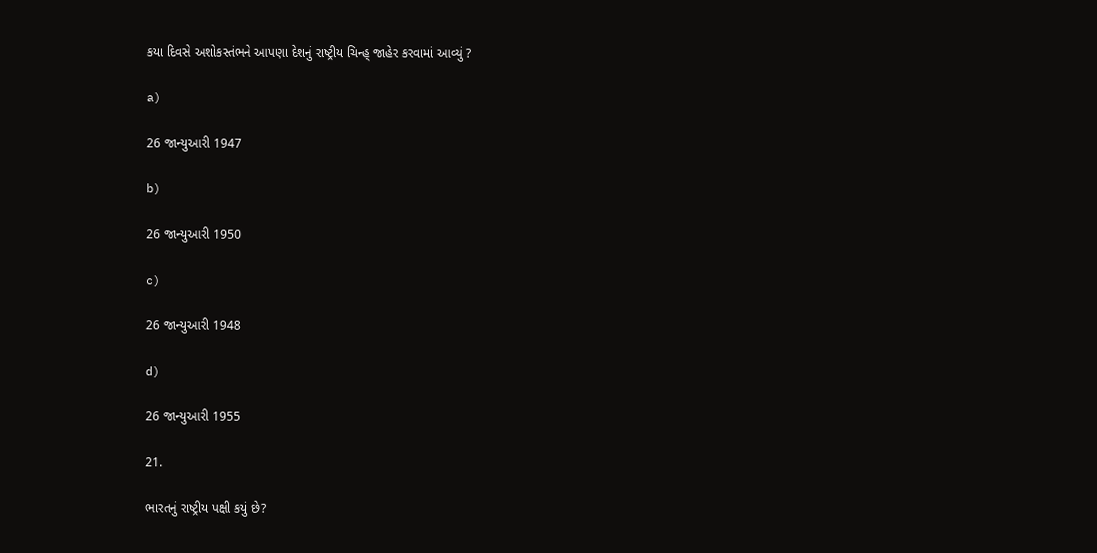કયા દિવસે અશોકસ્તંભને આપણા દેશનું રાષ્ટ્રીય ચિન્હ્ જાહેર કરવામાં આવ્યું ?

a)

26 જાન્યુઆરી 1947

b)

26 જાન્યુઆરી 1950

c)

26 જાન્યુઆરી 1948

d)

26 જાન્યુઆરી 1955

21.

ભારતનું રાષ્ટ્રીય પક્ષી કયું છે?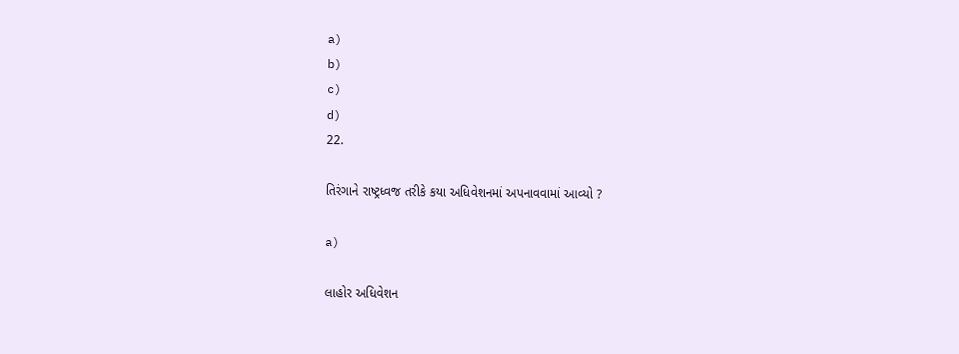a)
b)
c)
d)
22.

તિરંગાને રાષ્ટ્રધ્વજ તરીકે કયા અધિવેશનમાં અપનાવવામાં આવ્યો ?

a)

લાહોર અધિવેશન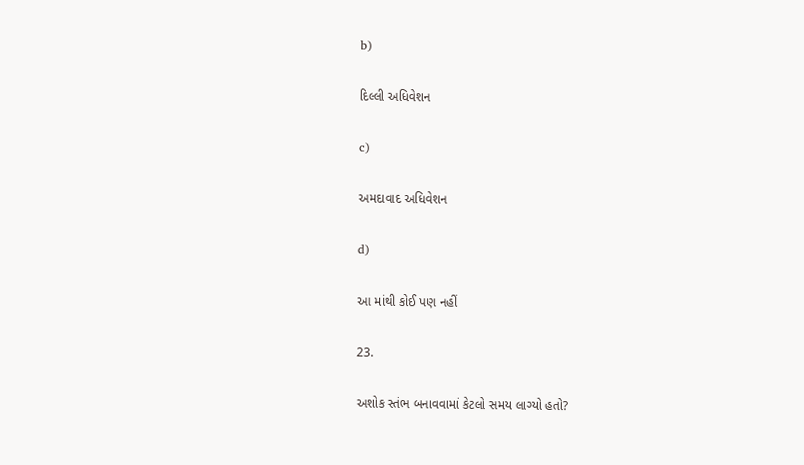b)

દિલ્લી અધિવેશન

c)

અમદાવાદ અધિવેશન

d)

આ માંથી કોઈ પણ નહીં

23.

અશોક સ્તંભ બનાવવામાં કેટલો સમય લાગ્યો હતો?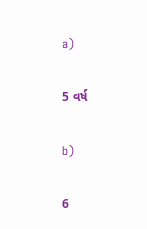a)

5 વર્ષ

b)

6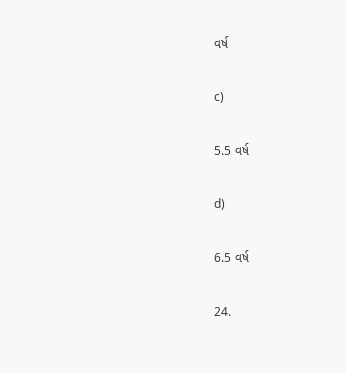વર્ષ

c)

5.5 વર્ષ

d)

6.5 વર્ષ

24.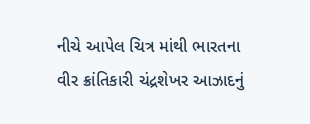નીચે આપેલ ચિત્ર માંથી ભારતના વીર ક્રાંતિકારી ચંદ્રશેખર આઝાદનું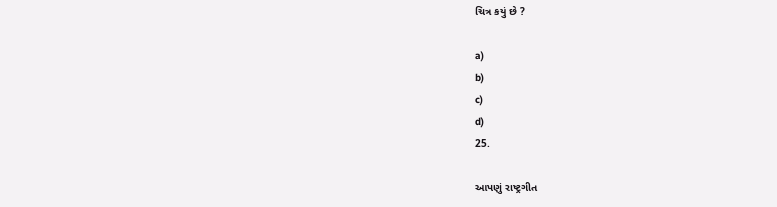ચિત્ર કયું છે ?

a)
b)
c)
d)
25.

આપણું રાષ્ટ્રગીત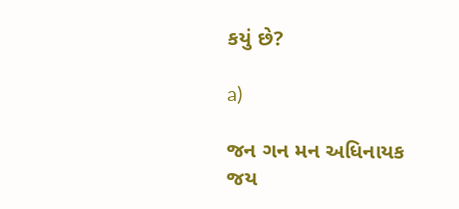કયું છે?

a)

જન ગન મન અધિનાયક જય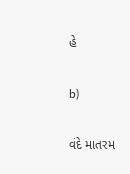હે

b)

વંદે માતરમ